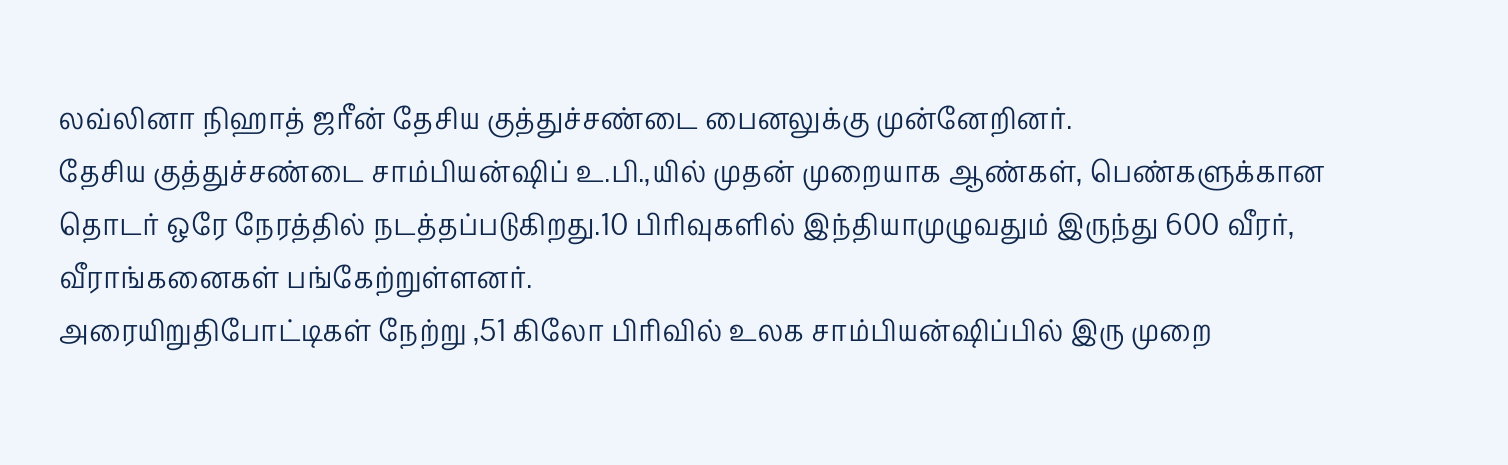லவ்லினா நிஹாத் ஜரீன் தேசிய குத்துச்சண்டை பைனலுக்கு முன்னேறினர்.
தேசிய குத்துச்சண்டை சாம்பியன்ஷிப் உ.பி.,யில் முதன் முறையாக ஆண்கள், பெண்களுக்கான தொடர் ஒரே நேரத்தில் நடத்தப்படுகிறது.10 பிரிவுகளில் இந்தியாமுழுவதும் இருந்து 600 வீரர், வீராங்கனைகள் பங்கேற்றுள்ளனர்.
அரையிறுதிபோட்டிகள் நேற்று ,51 கிலோ பிரிவில் உலக சாம்பியன்ஷிப்பில் இரு முறை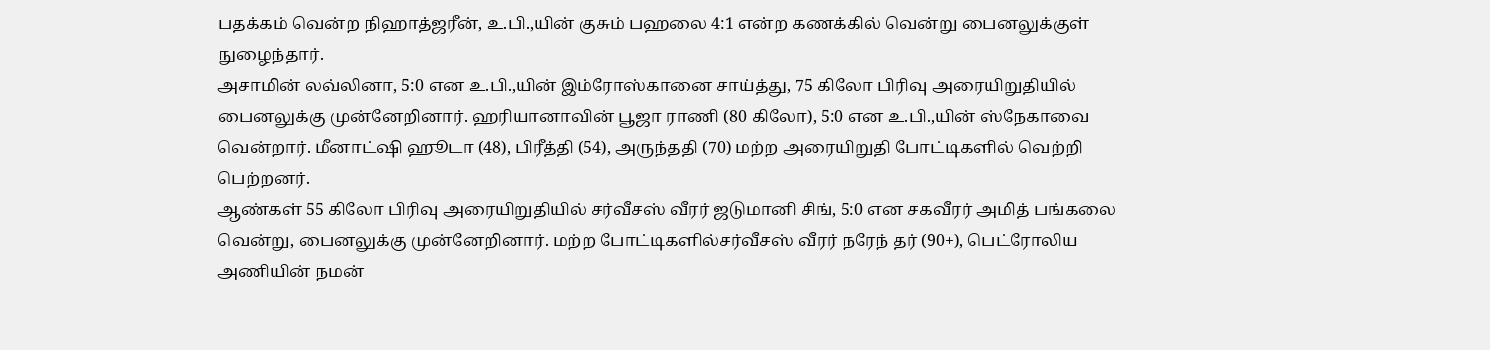பதக்கம் வென்ற நிஹாத்ஜரீன், உ.பி.,யின் குசும் பஹலை 4:1 என்ற கணக்கில் வென்று பைனலுக்குள் நுழைந்தார்.
அசாமின் லவ்லினா, 5:0 என உ.பி.,யின் இம்ரோஸ்கானை சாய்த்து, 75 கிலோ பிரிவு அரையிறுதியில் பைனலுக்கு முன்னேறினார். ஹரியானாவின் பூஜா ராணி (80 கிலோ), 5:0 என உ.பி.,யின் ஸ்நேகாவை வென்றார். மீனாட்ஷி ஹூடா (48), பிரீத்தி (54), அருந்ததி (70) மற்ற அரையிறுதி போட்டிகளில் வெற்றி பெற்றனர்.
ஆண்கள் 55 கிலோ பிரிவு அரையிறுதியில் சர்வீசஸ் வீரர் ஜடுமானி சிங், 5:0 என சகவீரர் அமித் பங்கலை வென்று, பைனலுக்கு முன்னேறினார். மற்ற போட்டிகளில்சர்வீசஸ் வீரர் நரேந் தர் (90+), பெட்ரோலிய அணியின் நமன்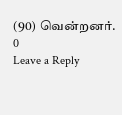(90) வென்றனர்.
0
Leave a Reply